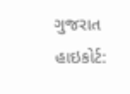ગુજરાત હાઇકોર્ટ: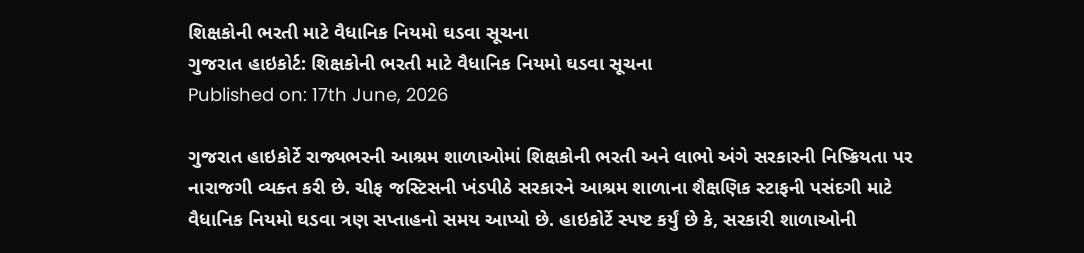શિક્ષકોની ભરતી માટે વૈધાનિક નિયમો ઘડવા સૂચના
ગુજરાત હાઇકોર્ટ: શિક્ષકોની ભરતી માટે વૈધાનિક નિયમો ઘડવા સૂચના
Published on: 17th June, 2026

ગુજરાત હાઇકોર્ટે રાજ્યભરની આશ્રમ શાળાઓમાં શિક્ષકોની ભરતી અને લાભો અંગે સરકારની નિષ્ક્રિયતા પર નારાજગી વ્યક્ત કરી છે. ચીફ જસ્ટિસની ખંડપીઠે સરકારને આશ્રમ શાળાના શૈક્ષણિક સ્ટાફની પસંદગી માટે વૈધાનિક નિયમો ઘડવા ત્રણ સપ્તાહનો સમય આપ્યો છે. હાઇકોર્ટે સ્પષ્ટ કર્યું છે કે, સરકારી શાળાઓની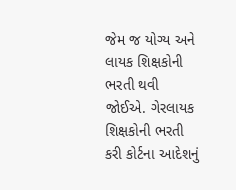જેમ જ યોગ્ય અને લાયક શિક્ષકોની ભરતી થવી જોઈએ. ગેરલાયક શિક્ષકોની ભરતી કરી કોર્ટના આદેશનું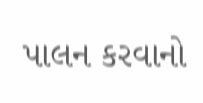પાલન કરવાનો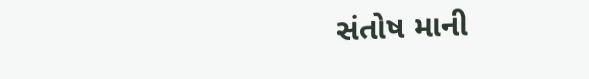સંતોષ માની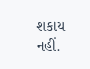શકાય નહીં.